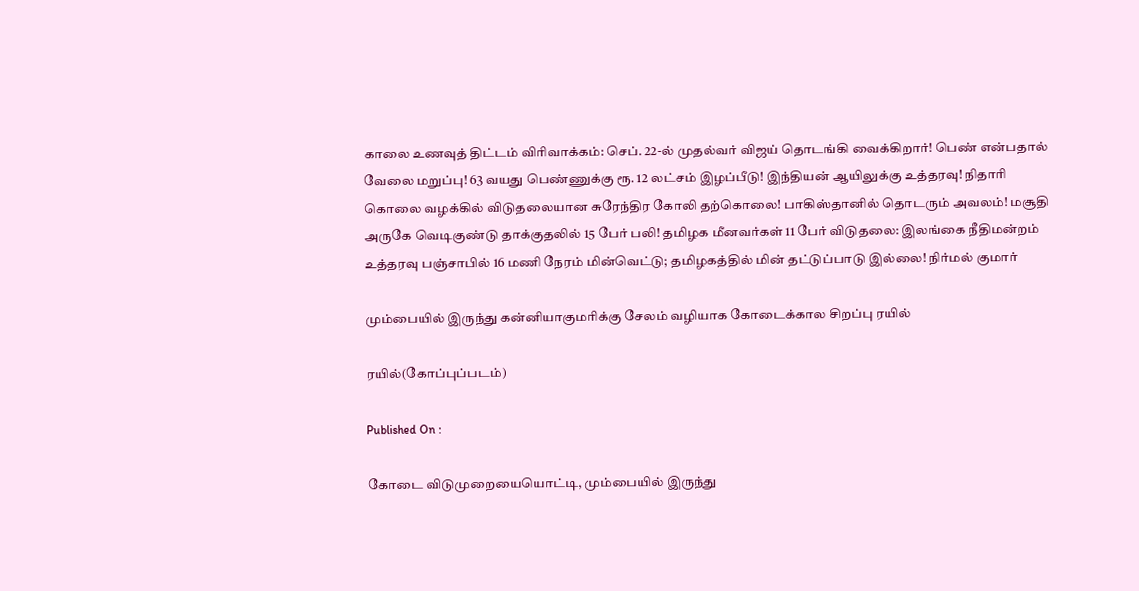காலை உணவுத் திட்டம் விரிவாக்கம்: செப். 22-ல் முதல்வர் விஜய் தொடங்கி வைக்கிறார்! பெண் என்பதால் வேலை மறுப்பு! 63 வயது பெண்ணுக்கு ரூ. 12 லட்சம் இழப்பீடு! இந்தியன் ஆயிலுக்கு உத்தரவு! நிதாரி கொலை வழக்கில் விடுதலையான சுரேந்திர கோலி தற்கொலை! பாகிஸ்தானில் தொடரும் அவலம்! மசூதி அருகே வெடிகுண்டு தாக்குதலில் 15 பேர் பலி! தமிழக மீனவர்கள் 11 பேர் விடுதலை: இலங்கை நீதிமன்றம் உத்தரவு பஞ்சாபில் 16 மணி நேரம் மின்வெட்டு; தமிழகத்தில் மின் தட்டுப்பாடு இல்லை! நிர்மல் குமார்

மும்பையில் இருந்து கன்னியாகுமரிக்கு சேலம் வழியாக கோடைக்கால சிறப்பு ரயில்

ரயில்(கோப்புப்படம்)

Published On :

கோடை விடுமுறையையொட்டி, மும்பையில் இருந்து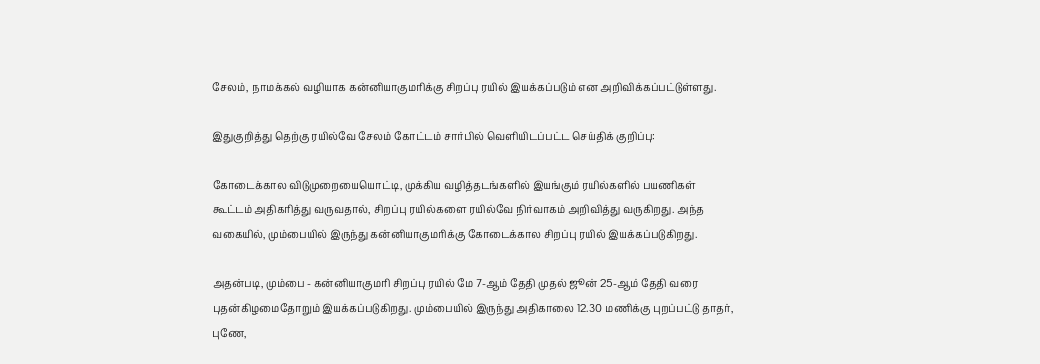சேலம், நாமக்கல் வழியாக கன்னியாகுமரிக்கு சிறப்பு ரயில் இயக்கப்படும் என அறிவிக்கப்பட்டுள்ளது.

இதுகுறித்து தெற்கு ரயில்வே சேலம் கோட்டம் சார்பில் வெளியிடப்பட்ட செய்திக் குறிப்பு:

கோடைக்கால விடுமுறையையொட்டி, முக்கிய வழித்தடங்களில் இயங்கும் ரயில்களில் பயணிகள் கூட்டம் அதிகரித்து வருவதால், சிறப்பு ரயில்களை ரயில்வே நிர்வாகம் அறிவித்து வருகிறது. அந்த வகையில், மும்பையில் இருந்து கன்னியாகுமரிக்கு கோடைக்கால சிறப்பு ரயில் இயக்கப்படுகிறது.

அதன்படி, மும்பை - கன்னியாகுமரி சிறப்பு ரயில் மே 7-ஆம் தேதி முதல் ஜூன் 25-ஆம் தேதி வரை புதன்கிழமைதோறும் இயக்கப்படுகிறது. மும்பையில் இருந்து அதிகாலை 12.30 மணிக்கு புறப்பட்டு தாதர், புணே,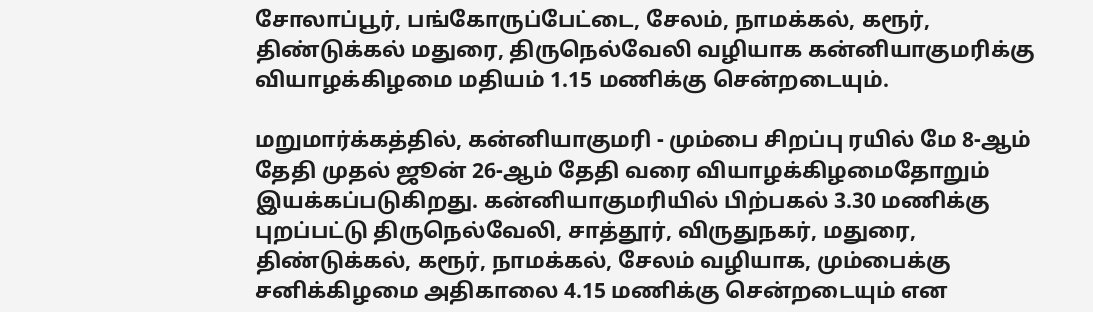சோலாப்பூர், பங்கோருப்பேட்டை, சேலம், நாமக்கல், கரூர், திண்டுக்கல் மதுரை, திருநெல்வேலி வழியாக கன்னியாகுமரிக்கு வியாழக்கிழமை மதியம் 1.15 மணிக்கு சென்றடையும்.

மறுமார்க்கத்தில், கன்னியாகுமரி - மும்பை சிறப்பு ரயில் மே 8-ஆம் தேதி முதல் ஜூன் 26-ஆம் தேதி வரை வியாழக்கிழமைதோறும் இயக்கப்படுகிறது. கன்னியாகுமரியில் பிற்பகல் 3.30 மணிக்கு புறப்பட்டு திருநெல்வேலி, சாத்தூர், விருதுநகர், மதுரை, திண்டுக்கல், கரூர், நாமக்கல், சேலம் வழியாக, மும்பைக்கு சனிக்கிழமை அதிகாலை 4.15 மணிக்கு சென்றடையும் என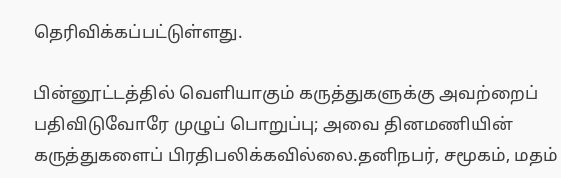தெரிவிக்கப்பட்டுள்ளது.

பின்னூட்டத்தில் வெளியாகும் கருத்துகளுக்கு அவற்றைப் பதிவிடுவோரே முழுப் பொறுப்பு; அவை தினமணியின் கருத்துகளைப் பிரதிபலிக்கவில்லை.தனிநபர், சமூகம், மதம்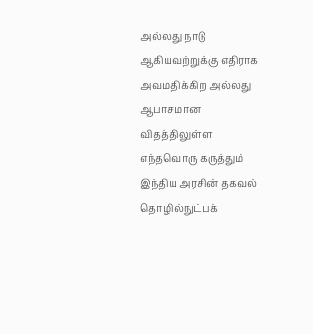அல்லது நாடு ஆகியவற்றுக்கு எதிராக அவமதிக்கிற அல்லது ஆபாசமான விதத்திலுள்ள எந்தவொரு கருத்தும் இந்திய அரசின் தகவல் தொழில்நுட்பக்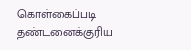கொள்கைப்படி தண்டனைக்குரிய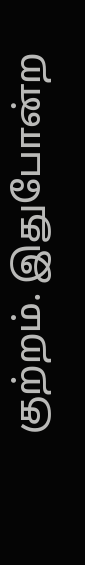குற்றம். இதுபோன்ற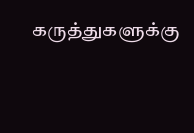கருத்துகளுக்கு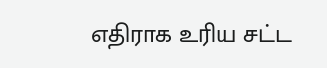எதிராக உரிய சட்ட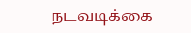நடவடிக்கை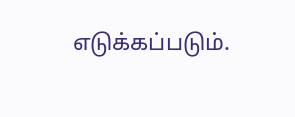எடுக்கப்படும்.